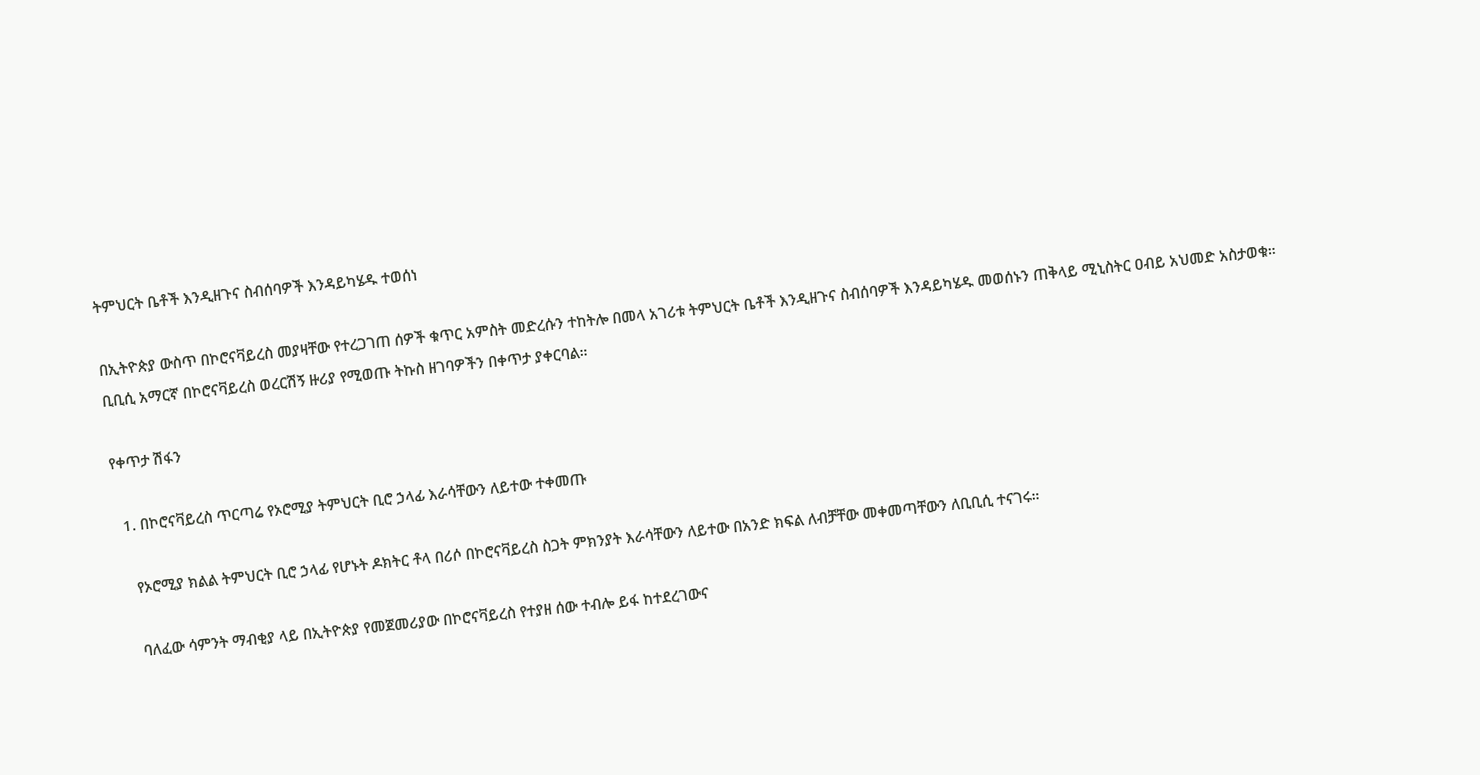ትምህርት ቤቶች እንዲዘጉና ስብሰባዎች እንዳይካሄዱ ተወሰነ

በኢትዮጵያ ውስጥ በኮሮናቫይረስ መያዛቸው የተረጋገጠ ሰዎች ቁጥር አምስት መድረሱን ተከትሎ በመላ አገሪቱ ትምህርት ቤቶች እንዲዘጉና ስብሰባዎች እንዳይካሄዱ መወሰኑን ጠቅላይ ሚኒስትር ዐብይ አህመድ አስታወቁ። ቢቢሲ አማርኛ በኮሮናቫይረስ ወረርሽኝ ዙሪያ የሚወጡ ትኩስ ዘገባዎችን በቀጥታ ያቀርባል።

የቀጥታ ሽፋን

  1. በኮሮናቫይረስ ጥርጣሬ የኦሮሚያ ትምህርት ቢሮ ኃላፊ እራሳቸውን ለይተው ተቀመጡ

    የኦሮሚያ ክልል ትምህርት ቢሮ ኃላፊ የሆኑት ዶክትር ቶላ በሪሶ በኮሮናቫይረስ ስጋት ምክንያት እራሳቸውን ለይተው በአንድ ክፍል ለብቻቸው መቀመጣቸውን ለቢቢሲ ተናገሩ።

    ባለፈው ሳምንት ማብቂያ ላይ በኢትዮጵያ የመጀመሪያው በኮሮናቫይረስ የተያዘ ሰው ተብሎ ይፋ ከተደረገውና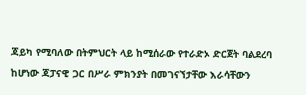ጃይካ የሚባለው በትምህርት ላይ ከሚሰራው የተራድኦ ድርጀት ባልደረባ ከሆነው ጃፓናዊ ጋር በሥራ ምክንያት በመገናኘታቸው እራሳቸውን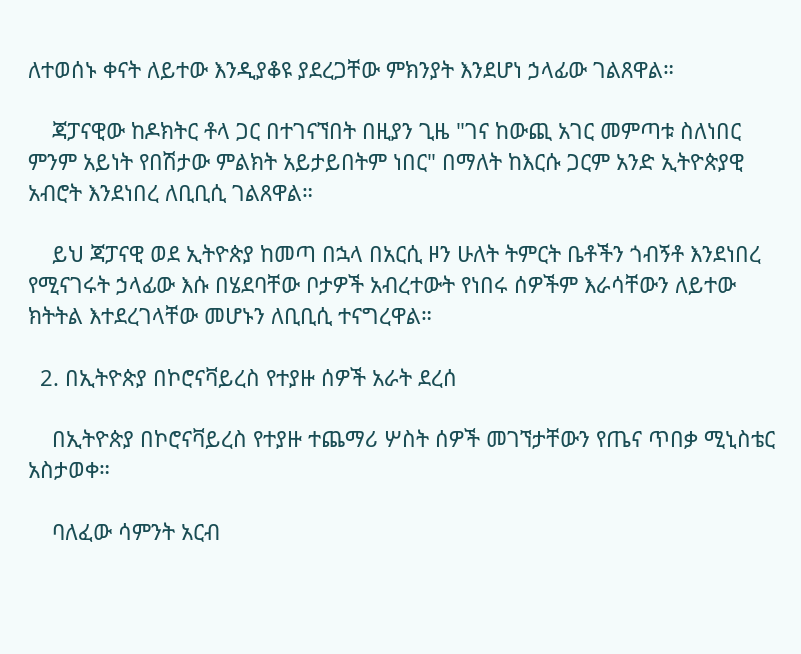ለተወሰኑ ቀናት ለይተው እንዲያቆዩ ያደረጋቸው ምክንያት እንደሆነ ኃላፊው ገልጸዋል።

    ጃፓናዊው ከዶክትር ቶላ ጋር በተገናኘበት በዚያን ጊዜ "ገና ከውጪ አገር መምጣቱ ስለነበር ምንም አይነት የበሽታው ምልክት አይታይበትም ነበር" በማለት ከእርሱ ጋርም አንድ ኢትዮጵያዊ አብሮት እንደነበረ ለቢቢሲ ገልጸዋል።

    ይህ ጃፓናዊ ወደ ኢትዮጵያ ከመጣ በኋላ በአርሲ ዞን ሁለት ትምርት ቤቶችን ጎብኝቶ እንደነበረ የሚናገሩት ኃላፊው እሱ በሄደባቸው ቦታዎች አብረተውት የነበሩ ሰዎችም እራሳቸውን ለይተው ክትትል እተደረገላቸው መሆኑን ለቢቢሲ ተናግረዋል።

  2. በኢትዮጵያ በኮሮናቫይረስ የተያዙ ሰዎች አራት ደረሰ

    በኢትዮጵያ በኮሮናቫይረስ የተያዙ ተጨማሪ ሦስት ሰዎች መገኘታቸውን የጤና ጥበቃ ሚኒስቴር አስታወቀ።

    ባለፈው ሳምንት አርብ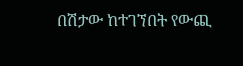በሽታው ከተገኘበት የውጪ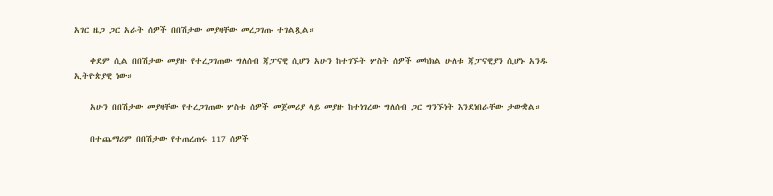አገር ዜጋ ጋር አራት ሰዎች በበሽታው መያዛቸው መረጋገጡ ተገልጿል።

    ቀደም ሲል በበሽታው መያዙ የተረጋገጠው ግለሰብ ጃፓናዊ ሲሆን አሁን ከተገኙት ሦስት ሰዎች መካክል ሁለቱ ጃፓናዊያን ሲሆኑ አንዱ ኢትዮጵያዊ ነው።

    አሁን በበሽታው መያዛቸው የተረጋገጠው ሦስቱ ሰዎች መጀመሪያ ላይ መያዙ ከተነገረው ግለሰብ ጋር ግንኙነት እንደነበራቸው ታውቋል።

    በተጨማሪም በበሽታው የተጠረጠሩ 117 ሰዎች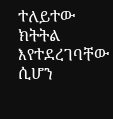ተለይተው ክትትል እየተደረገባቸው ሲሆን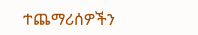ተጨማሪሰዎችን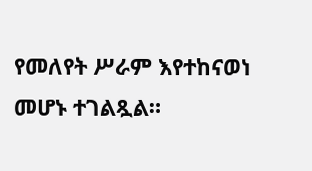የመለየት ሥራም እየተከናወነ መሆኑ ተገልጿል።